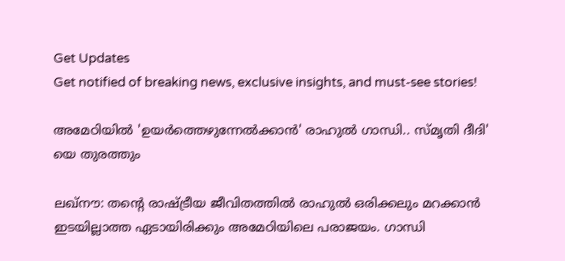Get Updates
Get notified of breaking news, exclusive insights, and must-see stories!

അമേഠിയില്‍ 'ഉയര്‍ത്തെഴുന്നേല്‍ക്കാന്‍' രാഹുല്‍ ഗാന്ധി.. സ്മൃതി ദീദി' യെ തുരത്തും

ലഖ്നൗ: തന്‍റെ രാഷ്ട്രീയ ജീവിതത്തില്‍ രാഹുല്‍ ഒരിക്കലും മറക്കാന്‍ ഇടയില്ലാത്ത ഏടായിരിക്കും അമേഠിയിലെ പരാജയം. ഗാന്ധി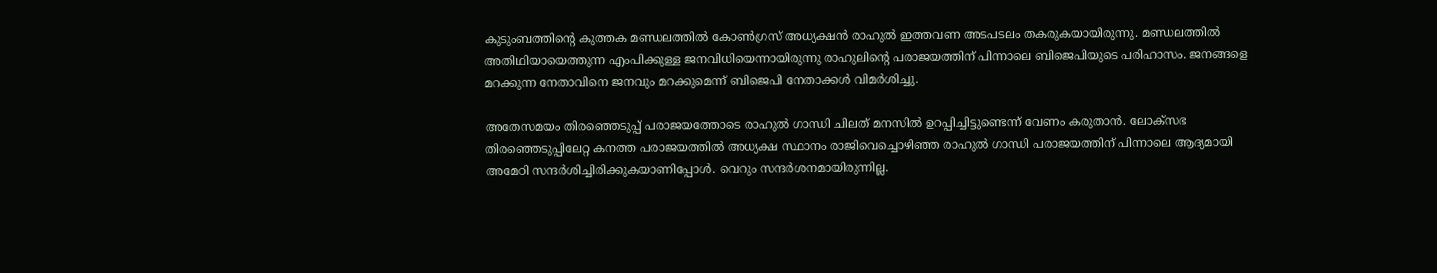കുടുംബത്തിന്‍റെ കുത്തക മണ്ഡലത്തില്‍ കോണ്‍ഗ്രസ് അധ്യക്ഷന്‍ രാഹുല്‍ ഇത്തവണ അടപടലം തകരുകയായിരുന്നു. മണ്ഡലത്തില്‍ അതിഥിയായെത്തുന്ന എംപിക്കുള്ള ജനവിധിയെന്നായിരുന്നു രാഹുലിന്‍റെ പരാജയത്തിന് പിന്നാലെ ബിജെപിയുടെ പരിഹാസം. ജനങ്ങളെ മറക്കുന്ന നേതാവിനെ ജനവും മറക്കുമെന്ന് ബിജെപി നേതാക്കള്‍ വിമര്‍ശിച്ചു.

അതേസമയം തിരഞ്ഞെടുപ്പ് പരാജയത്തോടെ രാഹുല്‍ ഗാന്ധി ചിലത് മനസില്‍ ഉറപ്പിച്ചിട്ടുണ്ടെന്ന് വേണം കരുതാന്‍. ലോക്സഭ തിരഞ്ഞെടുപ്പിലേറ്റ കനത്ത പരാജയത്തില്‍ അധ്യക്ഷ സ്ഥാനം രാജിവെച്ചൊഴിഞ്ഞ രാഹുല്‍ ഗാന്ധി പരാജയത്തിന് പിന്നാലെ ആദ്യമായി അമേഠി സന്ദര്‍ശിച്ചിരിക്കുകയാണിപ്പോള്‍. വെറും സന്ദര്‍ശനമായിരുന്നില്ല.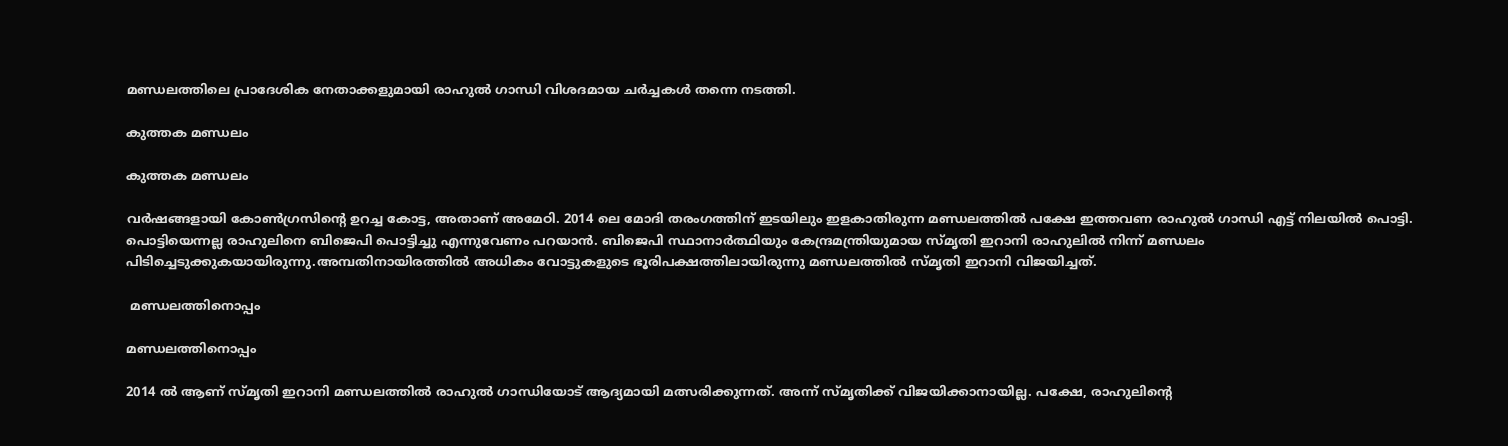മണ്ഡലത്തിലെ പ്രാദേശിക നേതാക്കളുമായി രാഹുല്‍ ഗാന്ധി വിശദമായ ചര്‍ച്ചകള്‍ തന്നെ നടത്തി.

കുത്തക മണ്ഡലം

കുത്തക മണ്ഡലം

വര്‍ഷങ്ങളായി കോണ്‍ഗ്രസിന്‍റെ ഉറച്ച കോട്ട, അതാണ് അമേഠി. 2014 ലെ മോദി തരംഗത്തിന് ഇടയിലും ഇളകാതിരുന്ന മണ്ഡലത്തില്‍ പക്ഷേ ഇത്തവണ രാഹുല്‍ ഗാന്ധി എട്ട് നിലയില്‍ പൊട്ടി. പൊട്ടിയെന്നല്ല രാഹുലിനെ ബിജെപി പൊട്ടിച്ചു എന്നുവേണം പറയാന്‍. ബിജെപി സ്ഥാനാര്‍ത്ഥിയും കേന്ദ്രമന്ത്രിയുമായ സ്മൃതി ഇറാനി രാഹുലില്‍ നിന്ന് മണ്ഡലം
പിടിച്ചെടുക്കുകയായിരുന്നു.അമ്പതിനായിരത്തിൽ അധികം വോട്ടുകളുടെ ഭൂരിപക്ഷത്തിലായിരുന്നു മണ്ഡലത്തില്‍ സ്മൃതി ഇറാനി വിജയിച്ചത്.

 മണ്ഡലത്തിനൊപ്പം

മണ്ഡലത്തിനൊപ്പം

2014 ല്‍ ആണ് സ്മൃതി ഇറാനി മണ്ഡലത്തില്‍ രാഹുല്‍ ഗാന്ധിയോട് ആദ്യമായി മത്സരിക്കുന്നത്. അന്ന് സ്മൃതിക്ക് വിജയിക്കാനായില്ല. പക്ഷേ, രാഹുലിന്‍റെ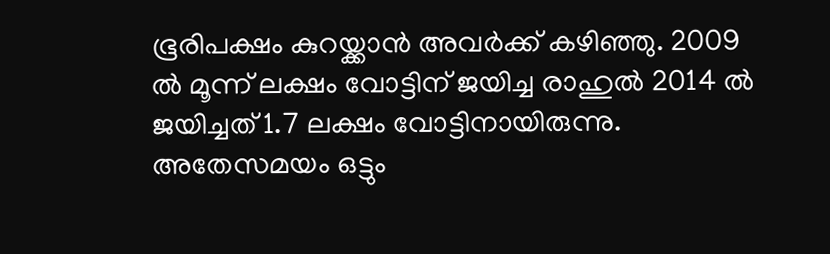ഭൂരിപക്ഷം കുറയ്ക്കാന്‍ അവര്‍ക്ക് കഴിഞ്ഞു. 2009 ല്‍ മൂന്ന് ലക്ഷം വോട്ടിന് ജയിച്ച രാഹുല്‍ 2014 ല്‍ ജയിച്ചത് 1.7 ലക്ഷം വോട്ടിനായിരുന്നു. അതേസമയം ഒട്ടും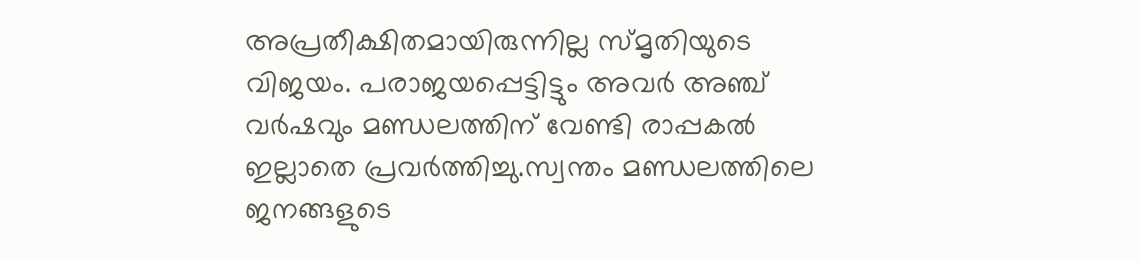അപ്രതീക്ഷിതമായിരുന്നില്ല സ്മൃതിയുടെ വിജയം. പരാജയപ്പെട്ടിട്ടും അവര്‍ അഞ്ച് വര്‍ഷവും മണ്ഡലത്തിന് വേണ്ടി രാപ്പകല്‍ ഇല്ലാതെ പ്രവര്‍ത്തിച്ചു.സ്വന്തം മണ്ഡലത്തിലെ ജനങ്ങളുടെ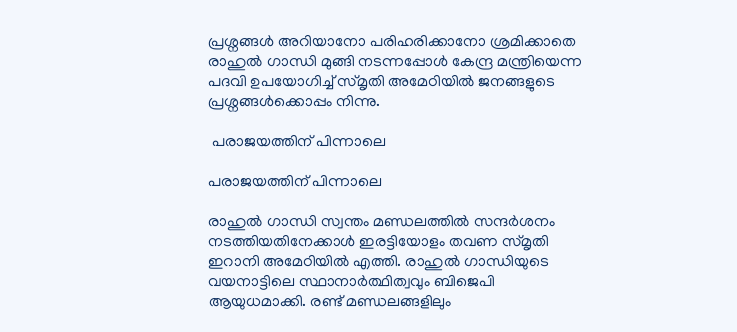പ്രശ്നങ്ങള്‍ അറിയാനോ പരിഹരിക്കാനോ ശ്രമിക്കാതെ രാഹുല്‍ ഗാന്ധി മുങ്ങി നടന്നപ്പോള്‍ കേന്ദ്ര മന്ത്രിയെന്ന പദവി ഉപയോഗിച്ച് സ്മൃതി അമേഠിയില്‍ ജനങ്ങളുടെ പ്രശ്നങ്ങള്‍ക്കൊപ്പം നിന്നു.

 പരാജയത്തിന് പിന്നാലെ

പരാജയത്തിന് പിന്നാലെ

രാഹുൽ ഗാന്ധി സ്വന്തം മണ്ഡലത്തിൽ സന്ദർശനം നടത്തിയതിനേക്കാൾ ഇരട്ടിയോളം തവണ സ്മൃതി ഇറാനി അമേഠിയിൽ എത്തി. രാഹുൽ ഗാന്ധിയുടെ വയനാട്ടിലെ സ്ഥാനാർത്ഥിത്വവും ബിജെപി ആയുധമാക്കി. രണ്ട് മണ്ഡലങ്ങളിലും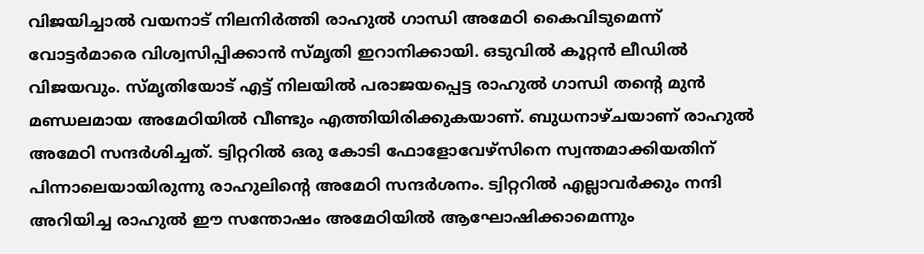വിജയിച്ചാൽ വയനാട് നിലനിർത്തി രാഹുൽ ഗാന്ധി അമേഠി കൈവിടുമെന്ന് വോട്ടർമാരെ വിശ്വസിപ്പിക്കാൻ സ്മൃതി ഇറാനിക്കായി. ഒടുവില്‍ കൂറ്റന്‍ ലീഡില്‍ വിജയവും. സ്മൃതിയോട് എട്ട് നിലയില്‍ പരാജയപ്പെട്ട രാഹുല്‍ ഗാന്ധി തന്‍റെ മുന്‍ മണ്ഡലമായ അമേഠിയില്‍ വീണ്ടും എത്തിയിരിക്കുകയാണ്. ബുധനാഴ്ചയാണ് രാഹുല്‍ അമേഠി സന്ദര്‍ശിച്ചത്. ട്വിറ്ററില്‍ ഒരു കോടി ഫോളോവേഴ്സിനെ സ്വന്തമാക്കിയതിന് പിന്നാലെയായിരുന്നു രാഹുലിന്‍റെ അമേഠി സന്ദര്‍ശനം. ട്വിറ്ററില്‍ എല്ലാവര്‍ക്കും നന്ദി അറിയിച്ച രാഹുല്‍ ഈ സന്തോഷം അമേഠിയില്‍ ആഘോഷിക്കാമെന്നും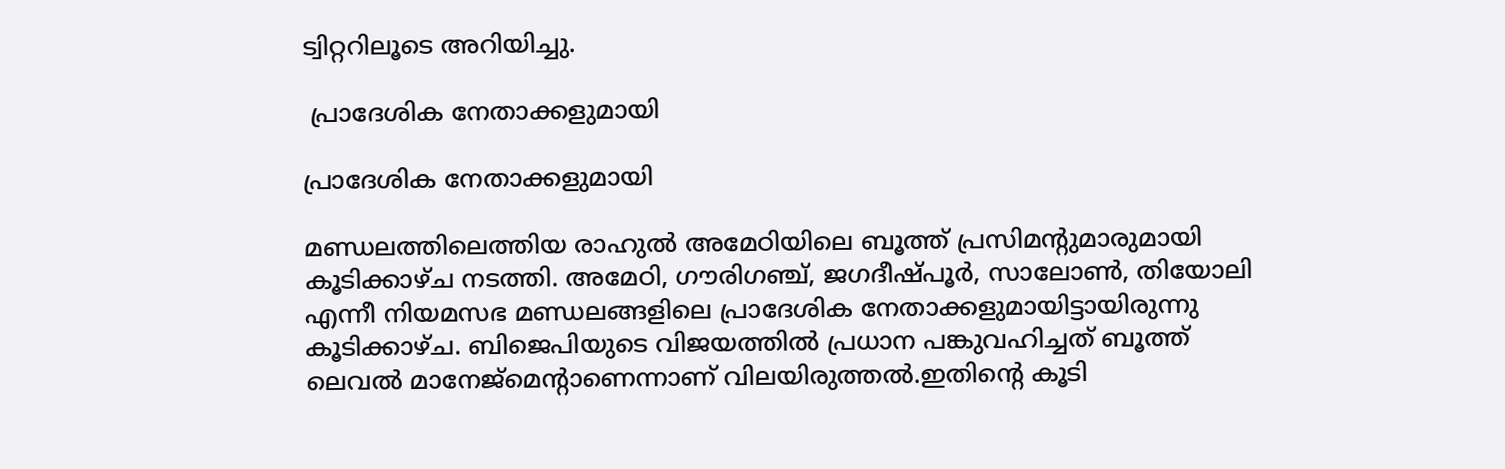ട്വിറ്ററിലൂടെ അറിയിച്ചു.

 പ്രാദേശിക നേതാക്കളുമായി

പ്രാദേശിക നേതാക്കളുമായി

മണ്ഡലത്തിലെത്തിയ രാഹുല്‍ അമേഠിയിലെ ബൂത്ത് പ്രസിമന്‍റുമാരുമായി കൂടിക്കാഴ്ച നടത്തി. അമേഠി, ഗൗരിഗഞ്ച്, ജഗദീഷ്പൂര്‍, സാലോണ്‍, തിയോലി എന്നീ നിയമസഭ മണ്ഡലങ്ങളിലെ പ്രാദേശിക നേതാക്കളുമായിട്ടായിരുന്നു കൂടിക്കാഴ്ച. ബിജെപിയുടെ വിജയത്തില്‍ പ്രധാന പങ്കുവഹിച്ചത് ബൂത്ത് ലെവല്‍ മാനേജ്മെന്‍റാണെന്നാണ് വിലയിരുത്തല്‍.ഇതിന്‍റെ കൂടി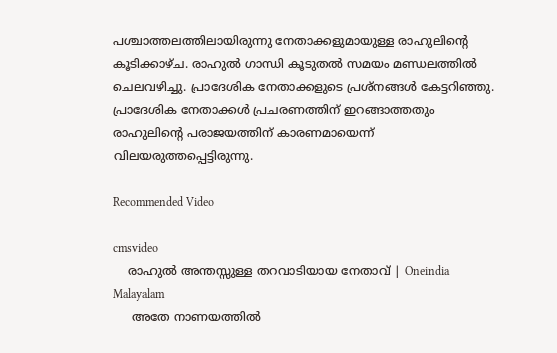പശ്ചാത്തലത്തിലായിരുന്നു നേതാക്കളുമായുള്ള രാഹുലിന്‍റെ കൂടിക്കാഴ്ച. രാഹുല്‍ ഗാന്ധി കൂടുതല്‍ സമയം മണ്ഡലത്തില്‍ ചെലവഴിച്ചു. പ്രാദേശിക നേതാക്കളുടെ പ്രശ്നങ്ങള്‍ കേട്ടറിഞ്ഞു. പ്രാദേശിക നേതാക്കള്‍ പ്രചരണത്തിന് ഇറങ്ങാത്തതും രാഹുലിന്‍റെ പരാജയത്തിന് കാരണമായെന്ന് വിലയരുത്തപ്പെട്ടിരുന്നു.

Recommended Video

cmsvideo
    രാഹുല്‍ അന്തസ്സുള്ള തറവാടിയായ നേതാവ് | Oneindia Malayalam
     അതേ നാണയത്തില്‍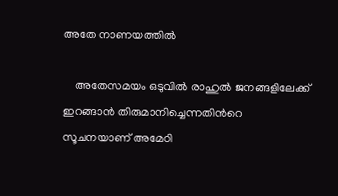അതേ നാണയത്തില്‍

    അതേസമയം ഒടുവില്‍ രാഹുല്‍ ജനങ്ങളിലേക്ക് ഇറങ്ങാന്‍ തിരുമാനിച്ചെന്നതിന്‍റെ സൂചനയാണ് അമേഠി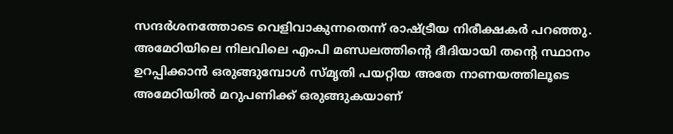സന്ദര്‍ശനത്തോടെ വെളിവാകുന്നതെന്ന് രാഷ്ട്രീയ നിരീക്ഷകര്‍ പറഞ്ഞു. അമേഠിയിലെ നിലവിലെ എംപി മണ്ഡലത്തിന്‍റെ ദീദിയായി തന്‍റെ സ്ഥാനം ഉറപ്പിക്കാന്‍ ഒരുങ്ങുമ്പോള്‍ സ്മൃതി പയറ്റിയ അതേ നാണയത്തിലൂടെ അമേഠിയില്‍ മറുപണിക്ക് ഒരുങ്ങുകയാണ്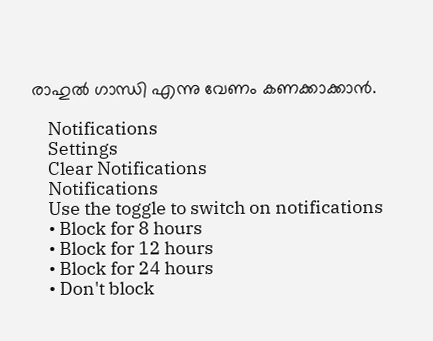രാഹുല്‍ ഗാന്ധി എന്നു വേണം കണക്കാക്കാന്‍.

    Notifications
    Settings
    Clear Notifications
    Notifications
    Use the toggle to switch on notifications
    • Block for 8 hours
    • Block for 12 hours
    • Block for 24 hours
    • Don't block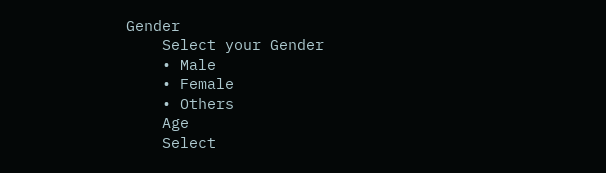Gender
    Select your Gender
    • Male
    • Female
    • Others
    Age
    Select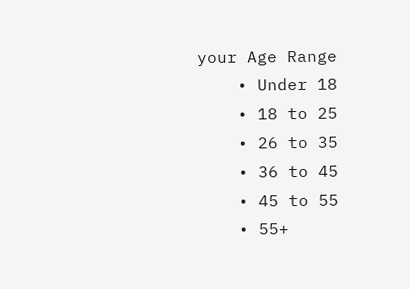your Age Range
    • Under 18
    • 18 to 25
    • 26 to 35
    • 36 to 45
    • 45 to 55
    • 55+